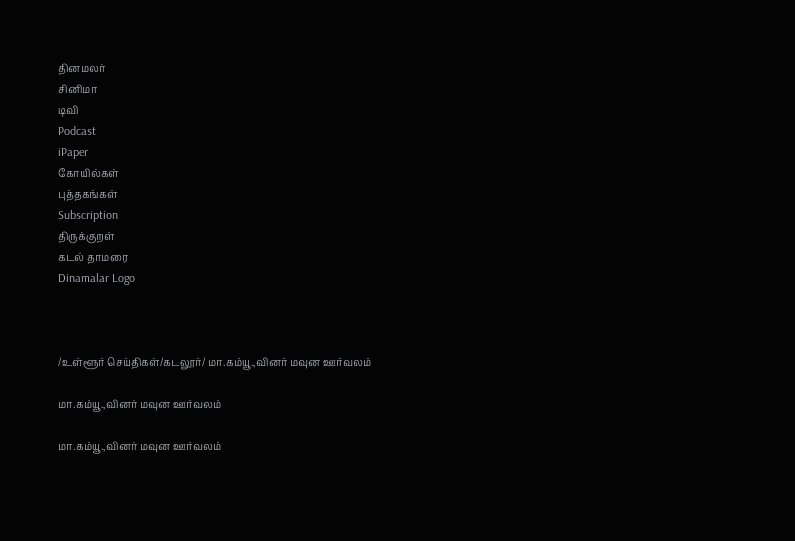தினமலர்
சினிமா
டிவி
Podcast
iPaper
கோயில்கள்
புத்தகங்கள்
Subscription
திருக்குறள்
கடல் தாமரை
Dinamalar Logo



/உள்ளூர் செய்திகள்/கடலூர்/ மா.கம்யூ.,வினர் மவுன ஊர்வலம்

மா.கம்யூ.,வினர் மவுன ஊர்வலம்

மா.கம்யூ.,வினர் மவுன ஊர்வலம்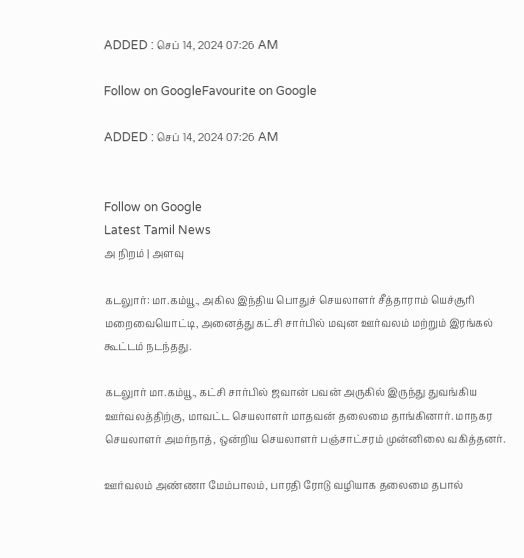ADDED : செப் 14, 2024 07:26 AM

Follow on GoogleFavourite on Google

ADDED : செப் 14, 2024 07:26 AM


Follow on Google
Latest Tamil News
அ நிறம் | அளவு

கடலுார்: மா.கம்யூ., அகில இந்திய பொதுச் செயலாளர் சீத்தாராம் யெச்சூரி மறைவையொட்டி, அனைத்து கட்சி சார்பில் மவுன ஊர்வலம் மற்றும் இரங்கல் கூட்டம் நடந்தது.

கடலுார் மா.கம்யூ., கட்சி சார்பில் ஜவான் பவன் அருகில் இருந்து துவங்கிய ஊர்வலத்திற்கு, மாவட்ட செயலாளர் மாதவன் தலைமை தாங்கினார். மாநகர செயலாளர் அமர்நாத், ஒன்றிய செயலாளர் பஞ்சாட்சரம் முன்னிலை வகித்தனர்.

ஊர்வலம் அண்ணா மேம்பாலம், பாரதி ரோடு வழியாக தலைமை தபால்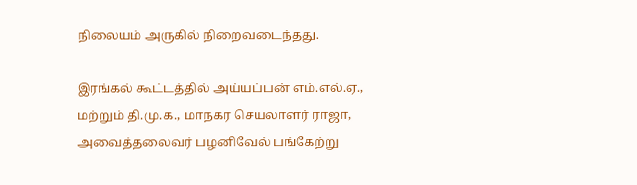நிலையம் அருகில் நிறைவடைந்தது.

இரங்கல் கூட்டத்தில் அய்யப்பன் எம்.எல்.ஏ., மற்றும் தி.மு.க., மாநகர செயலாளர் ராஜா, அவைத்தலைவர் பழனிவேல் பங்கேற்று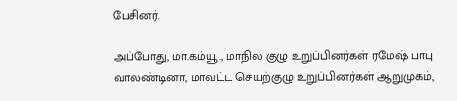பேசினர்.

அப்போது, மா.கம்யூ., மாநில குழு உறுப்பினர்கள் ரமேஷ் பாபு வாலண்டினா, மாவட்ட செயற்குழு உறுப்பினர்கள் ஆறுமுகம்,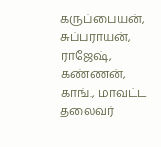கருப்பையன், சுப்பராயன், ராஜேஷ், கண்ணன், காங்., மாவட்ட தலைவர்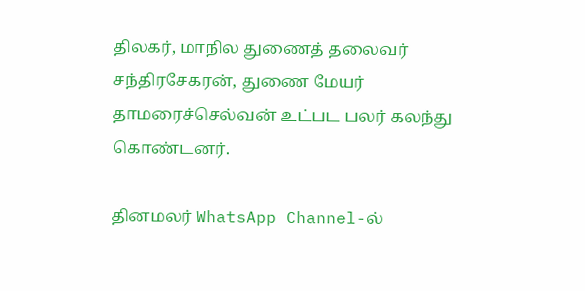திலகர், மாநில துணைத் தலைவர் சந்திரசேகரன், துணை மேயர் தாமரைச்செல்வன் உட்பட பலர் கலந்து கொண்டனர்.

தினமலர் WhatsApp Channel-ல்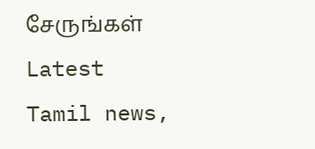சேருங்கள்
Latest Tamil news,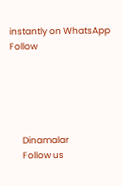instantly on WhatsApp
Follow





      Dinamalar
      Follow us